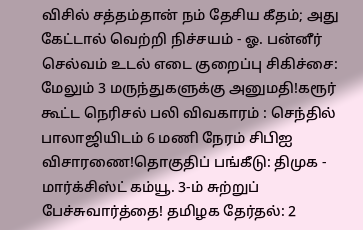விசில் சத்தம்தான் நம் தேசிய கீதம்; அது கேட்டால் வெற்றி நிச்சயம் - ஓ. பன்னீர் செல்வம் உடல் எடை குறைப்பு சிகிச்சை: மேலும் 3 மருந்துகளுக்கு அனுமதி!கரூர் கூட்ட நெரிசல் பலி விவகாரம் : செந்தில் பாலாஜியிடம் 6 மணி நேரம் சிபிஐ விசாரணை!தொகுதிப் பங்கீடு: திமுக - மார்க்சிஸ்ட் கம்யூ. 3-ம் சுற்றுப் பேச்சுவார்த்தை! தமிழக தேர்தல்: 2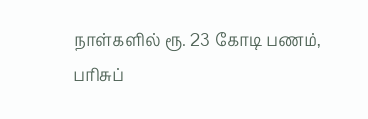நாள்களில் ரூ. 23 கோடி பணம், பரிசுப்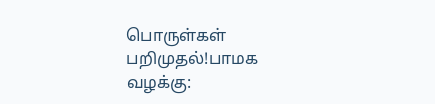பொருள்கள் பறிமுதல்!பாமக வழக்கு: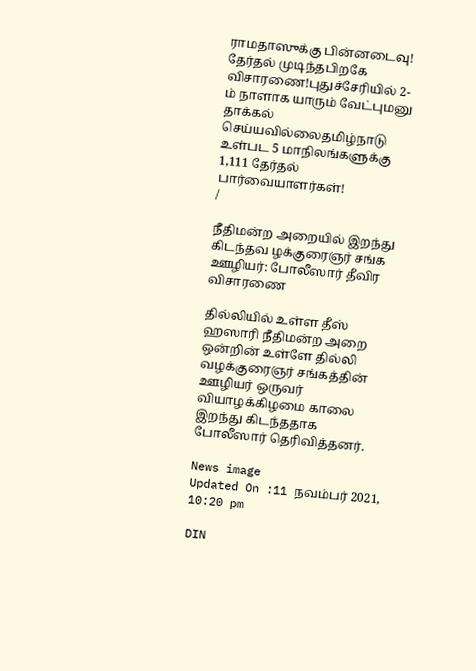ராமதாஸுக்கு பின்னடைவு! தேர்தல் முடிந்தபிறகே விசாரணை!புதுச்சேரியில் 2-ம் நாளாக யாரும் வேட்புமனு தாக்கல் செய்யவில்லைதமிழ்நாடு உள்பட 5 மாநிலங்களுக்கு 1,111 தேர்தல் பார்வையாளர்கள்!
/

நீதிமன்ற அறையில் இறந்து கிடந்தவ ழக்குரைஞர் சங்க ஊழியர்: போலீஸார் தீவிர விசாரணை

தில்லியில் உள்ள தீஸ் ஹஸாரி நீதிமன்ற அறை ஒன்றின் உள்ளே தில்லி வழக்குரைஞர் சங்கத்தின் ஊழியர் ஒருவர் வியாழக்கிழமை காலை இறந்து கிடந்ததாக போலீஸார் தெரிவித்தனர்.

News image
Updated On :11 நவம்பர் 2021, 10:20 pm

DIN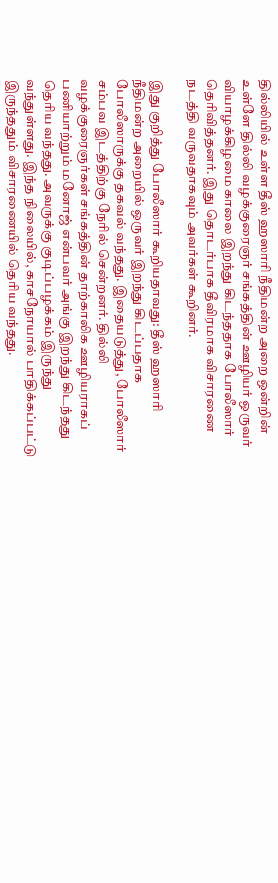தில்லியில் உள்ள தீஸ் ஹஸாரி நீதிமன்ற அறை ஒன்றின் உள்ளே தில்லி வழக்குரைஞர் சங்கத்தின் ஊழியர் ஒருவர் வியாழக்கிழமை காலை இறந்து கிடந்ததாக போலீஸார் தெரிவித்தனர். இது தொடர்பாக தீவிரமாக விசாரணை நடத்தி வருவதாகவும் அவர்கள் கூறினர்.

இது குறித்து போலீஸார் கூறியதாவது: தீஸ் ஹஸாரி நீதிமன்ற அறையில் ஒருவர் இறந்து கிடப்பதாக போலீஸாருக்கு தகவல் வந்தது. இதையடுத்து, போலீஸார் சம்பவ இடத்திற்கு நேரில் சென்றனர். தில்லி வழக்குரைஞர்கள் சங்கத்தின் தாற்காலிக ஊழியராகப் பணியாற்றும் மனோஜ் என்பவர் அங்கு இறந்து கிடந்தது தெரிய வந்தது. அவருக்கு குடிப்பழக்கம் இருந்து வந்துள்ளது. இந்த நிலையில், காசநோயால் பாதிக்கப்பட்டு இருந்ததும் விசாரணையில் தெரிய வந்தது.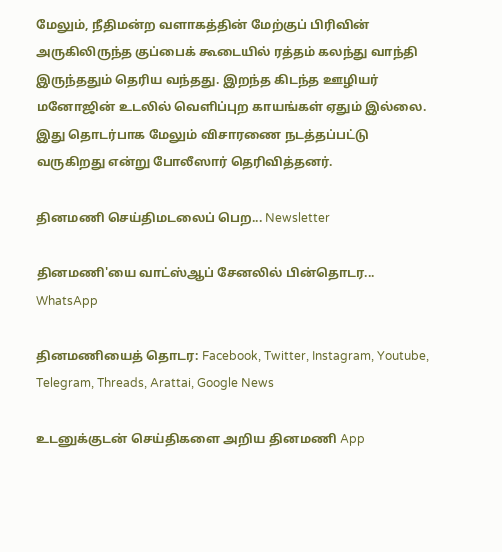மேலும், நீதிமன்ற வளாகத்தின் மேற்குப் பிரிவின் அருகிலிருந்த குப்பைக் கூடையில் ரத்தம் கலந்து வாந்தி இருந்ததும் தெரிய வந்தது. இறந்த கிடந்த ஊழியர் மனோஜின் உடலில் வெளிப்புற காயங்கள் ஏதும் இல்லை. இது தொடர்பாக மேலும் விசாரணை நடத்தப்பட்டு வருகிறது என்று போலீஸார் தெரிவித்தனர்.

தினமணி செய்திமடலைப் பெற... Newsletter

தினமணி'யை வாட்ஸ்ஆப் சேனலில் பின்தொடர... WhatsApp

தினமணியைத் தொடர: Facebook, Twitter, Instagram, Youtube, Telegram, Threads, Arattai, Google News

உடனுக்குடன் செய்திகளை அறிய தினமணி App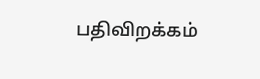பதிவிறக்கம்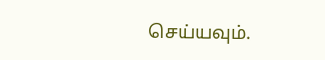செய்யவும்.